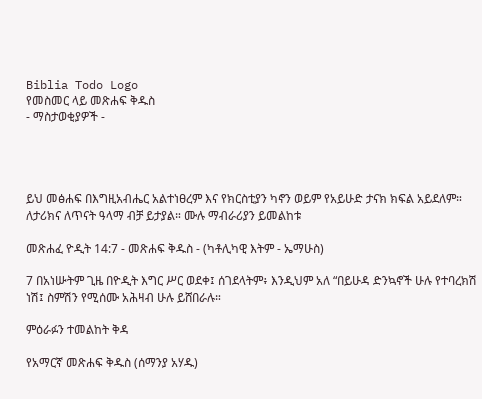Biblia Todo Logo
የመስመር ላይ መጽሐፍ ቅዱስ
- ማስታወቂያዎች -




ይህ መፅሐፍ በእግዚአብሔር አልተነፀረም እና የክርስቲያን ካኖን ወይም የአይሁድ ታናክ ክፍል አይደለም። ለታሪክና ለጥናት ዓላማ ብቻ ይታያል። ሙሉ ማብራሪያን ይመልከቱ

መጽሐፈ ዮዲት 14:7 - መጽሐፍ ቅዱስ - (ካቶሊካዊ እትም - ኤማሁስ)

7 በአነሡትም ጊዜ በዮዲት እግር ሥር ወደቀ፤ ሰገደላትም፥ እንዲህም አለ “በይሁዳ ድንኳኖች ሁሉ የተባረክሽ ነሽ፤ ስምሽን የሚሰሙ አሕዛብ ሁሉ ይሸበራሉ።

ምዕራፉን ተመልከት ቅዳ

የአማርኛ መጽሐፍ ቅዱስ (ሰማንያ አሃዱ)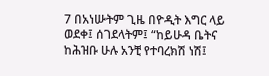7 በአነሡትም ጊዜ በዮዲት እግር ላይ ወደቀ፤ ሰገደላትም፤ “ከይሁዳ ቤትና ከሕዝቡ ሁሉ አንቺ የተባረክሽ ነሽ፤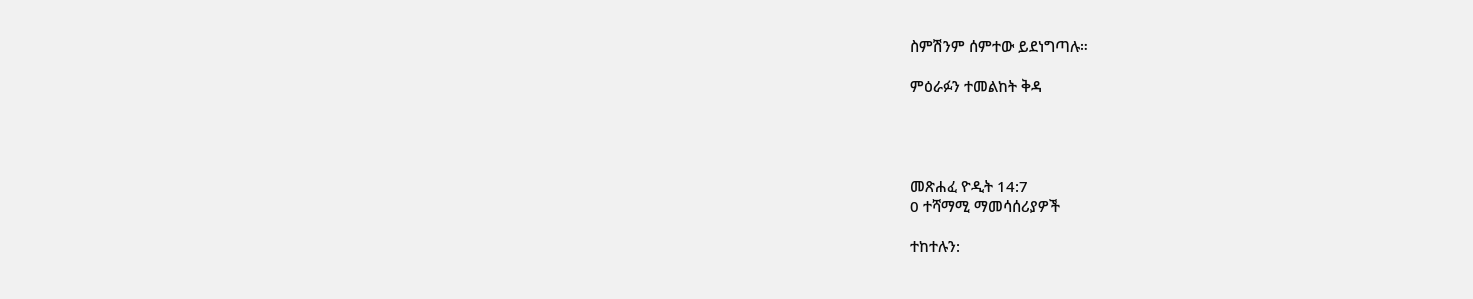ስምሽንም ሰምተው ይደነግጣሉ።

ምዕራፉን ተመልከት ቅዳ




መጽሐፈ ዮዲት 14:7
0 ተሻማሚ ማመሳሰሪያዎች

ተከተሉን: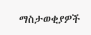ማስታወቂያዎች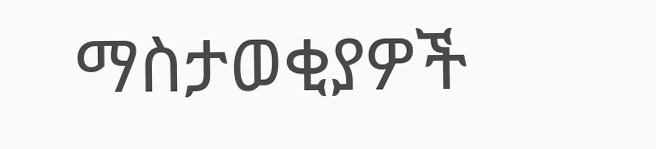ማስታወቂያዎች